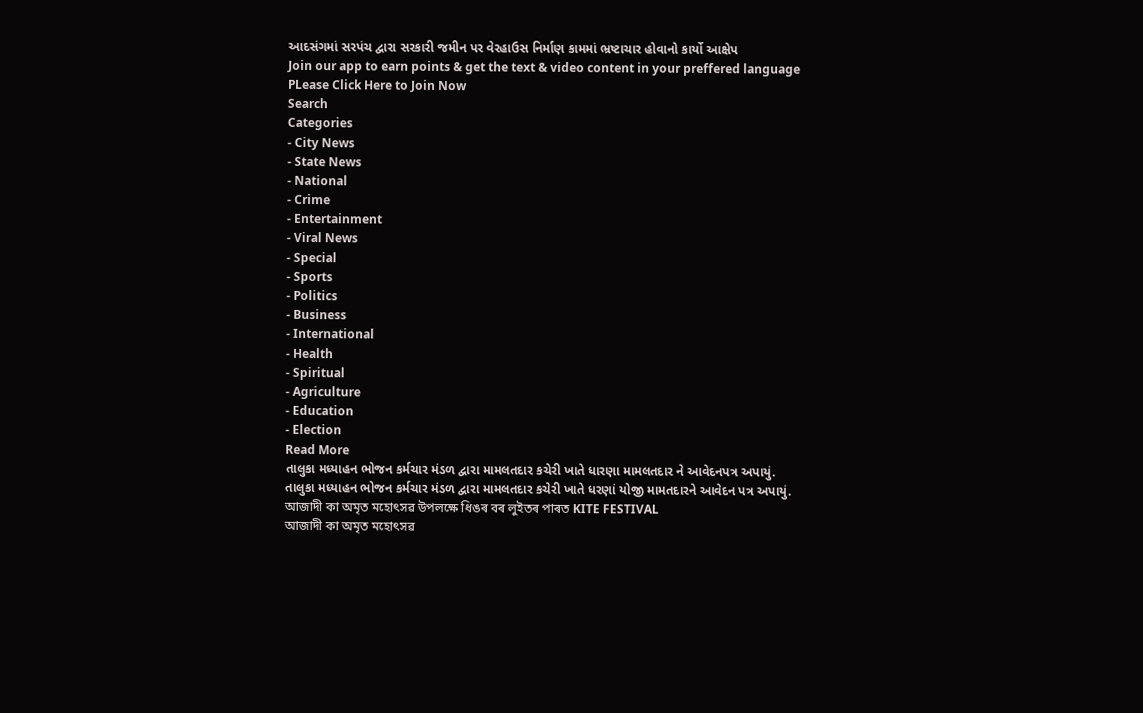આદસંગમાં સરપંચ દ્વારા સરકારી જમીન પર વેરહાઉસ નિર્માણ કામમાં ભ્રષ્ટાચાર હોવાનો કાર્યો આક્ષેપ
Join our app to earn points & get the text & video content in your preffered language
PLease Click Here to Join Now
Search
Categories
- City News
- State News
- National
- Crime
- Entertainment
- Viral News
- Special
- Sports
- Politics
- Business
- International
- Health
- Spiritual
- Agriculture
- Education
- Election
Read More
તાલુકા મધ્યાહન ભોજન કર્મચાર મંડળ દ્વારા મામલતદાર કચેરી ખાતે ધારણા મામલતદાર ને આવેદનપત્ર અપાયું.
તાલુકા મધ્યાહન ભોજન કર્મચાર મંડળ દ્વારા મામલતદાર કચેરી ખાતે ધરણાં યોજી મામતદારને આવેદન પત્ર અપાયું.
আজাদী কা অমৃত মহোৎসৱ উপলক্ষে ধিঙৰ বৰ লুইতৰ পাৰত KITE FESTIVAL
আজাদী কা অমৃত মহোৎসৱ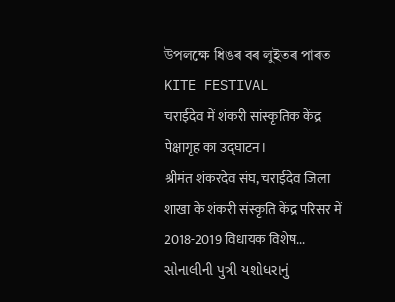উপলক্ষে ধিঙৰ বৰ লুইতৰ পাৰত KITE FESTIVAL
चराईदेव में शंकरी सांस्कृतिक केंद्र पेक्षागृह का उद्घाटन।
श्रीमंत शंकरदेव संघ, चराईदेव जिला शाखा के शंकरी संस्कृति केंद्र परिसर में 2018-2019 विधायक विशेष...
સોનાલીની પુત્રી યશોધરાનું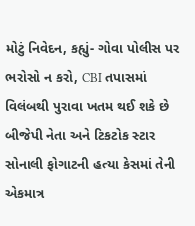મોટું નિવેદન, કહ્યું- ગોવા પોલીસ પર ભરોસો ન કરો, CBI તપાસમાં વિલંબથી પુરાવા ખતમ થઈ શકે છે
બીજેપી નેતા અને ટિકટોક સ્ટાર સોનાલી ફોગાટની હત્યા કેસમાં તેની એકમાત્ર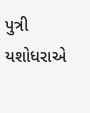પુત્રી યશોધરાએ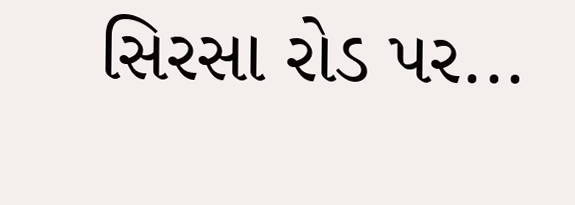સિરસા રોડ પર...